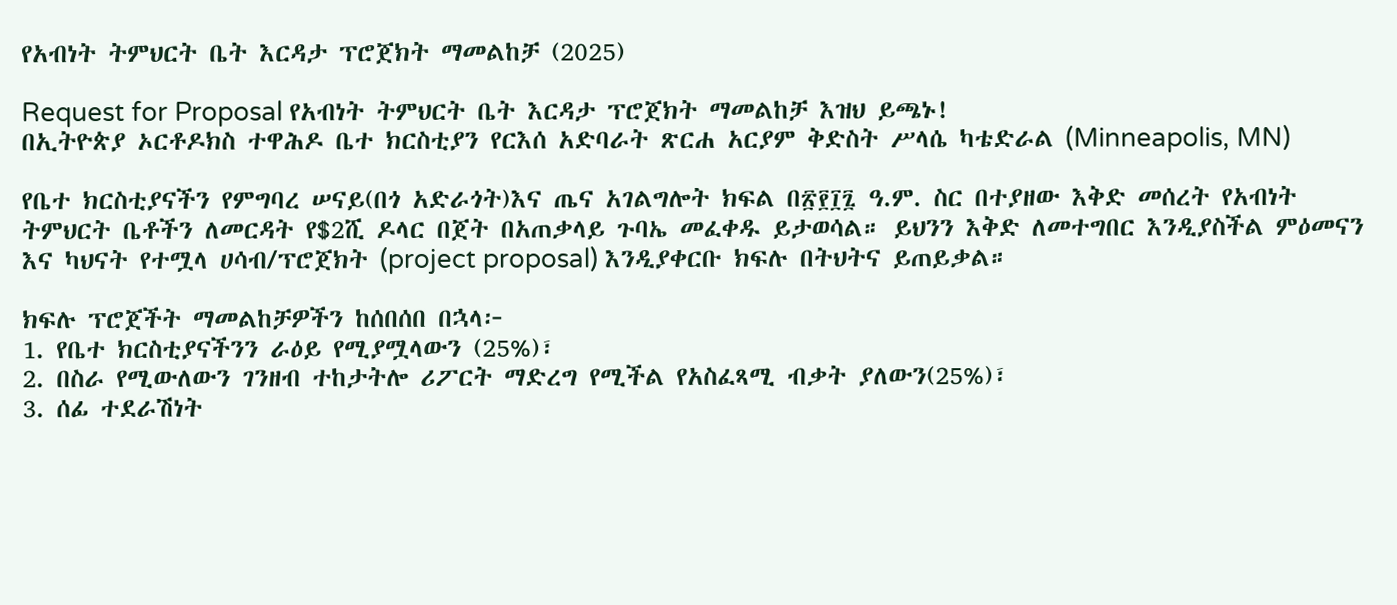የአብነት ትምህርት ቤት እርዳታ ፕሮጀክት ማመልከቻ (2025)

Request for Proposal የአብነት ትምህርት ቤት እርዳታ ፕሮጀክት ማመልከቻ እዝህ ይጫኑ!
በኢትዮጵያ ኦርቶዶክስ ተዋሕዶ ቤተ ክርስቲያን የርእሰ አድባራት ጽርሐ አርያም ቅድስት ሥላሴ ካቴድራል (Minneapolis, MN)

የቤተ ክርስቲያናችን የምግባረ ሠናይ(በጎ አድራጎት)እና ጤና አገልግሎት ክፍል በ፳፻፲፯ ዓ.ም. ስር በተያዘው እቅድ መሰረት የአብነት ትምህርት ቤቶችን ለመርዳት የ$2ሺ ዶላር በጀት በአጠቃላይ ጉባኤ መፈቀዱ ይታወሳል። ይህንን እቅድ ለመተግበር እንዲያስችል ምዕመናን እና ካህናት የተሟላ ሀሳብ/ፕሮጀክት (project proposal) እንዲያቀርቡ ክፍሉ በትህትና ይጠይቃል።

ክፍሉ ፕሮጀችት ማመልከቻዎችን ከሰበሰበ በኋላ፦
1. የቤተ ክርስቲያናችንን ራዕይ የሚያሟላውን (25%)፣
2. በስራ የሚውለውን ገንዘብ ተከታትሎ ሪፖርት ማድረግ የሚችል የአስፈጻሚ ብቃት ያለውን(25%)፣
3. ሰፊ ተደራሽነት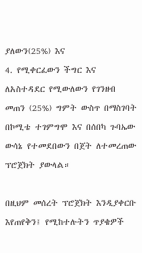ያለውን(25%) እና
4. የሚቀርፈውን ችግር እና ለአስተዳደር የሚውለውን የገንዘብ መጠን (25%) ግምት ውስጥ በማስገባት በኮሚቴ ተገምግሞ እና በሰበካ ጉባኤው ውሳኔ የተመደበውን በጀት ለተመረጠው ፕሮጀክት ያውላል።

በዚህም መሰረት ፕሮጀክት እንዲያቀርቡ እየጠየቅን፤ የሚከተሉትን ጥያቄዎች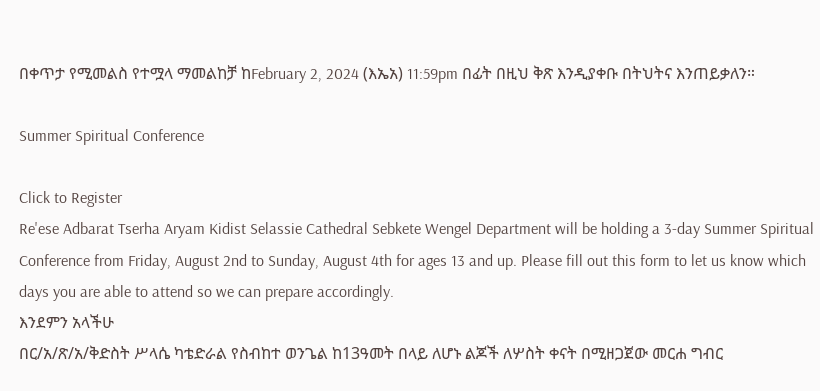በቀጥታ የሚመልስ የተሟላ ማመልከቻ ከFebruary 2, 2024 (እኤአ) 11:59pm በፊት በዚህ ቅጽ እንዲያቀቡ በትህትና እንጠይቃለን።

Summer Spiritual Conference

Click to Register
Re'ese Adbarat Tserha Aryam Kidist Selassie Cathedral Sebkete Wengel Department will be holding a 3-day Summer Spiritual Conference from Friday, August 2nd to Sunday, August 4th for ages 13 and up. Please fill out this form to let us know which days you are able to attend so we can prepare accordingly.
እንደምን አላችሁ
በር/አ/ጽ/አ/ቅድስት ሥላሴ ካቴድራል የስብከተ ወንጌል ከ13ዓመት በላይ ለሆኑ ልጆች ለሦስት ቀናት በሚዘጋጀው መርሐ ግብር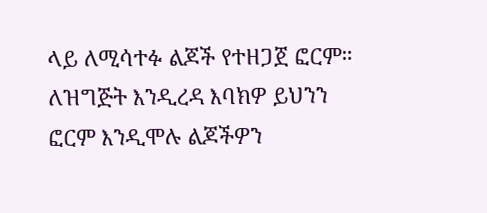ላይ ለሚሳተፉ ልጆች የተዘጋጀ ፎርም። ለዝግጅት እንዲረዳ እባክዎ ይህንን ፎርም እንዲሞሉ ልጆችዎን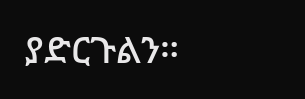ያድርጉልን።